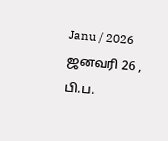Janu / 2026 ஜனவரி 26 , பி.ப.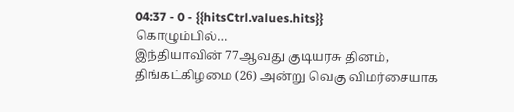04:37 - 0 - {{hitsCtrl.values.hits}}
கொழும்பில்…
இந்தியாவின் 77ஆவது குடியரசு தினம், திங்கட்கிழமை (26) அன்று வெகு விமர்சையாக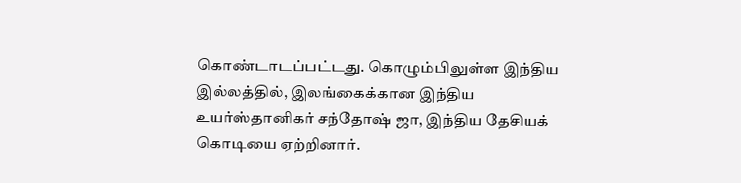கொண்டாடப்பட்டது. கொழும்பிலுள்ள இந்திய இல்லத்தில், இலங்கைக்கான இந்திய உயர்ஸ்தானிகர் சந்தோஷ் ஜா, இந்திய தேசியக் கொடியை ஏற்றினார்.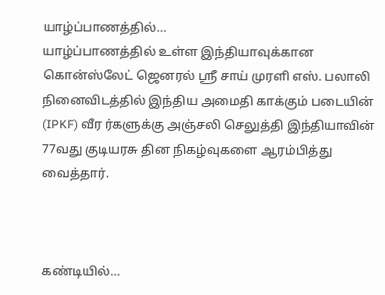யாழ்ப்பாணத்தில்…
யாழ்ப்பாணத்தில் உள்ள இந்தியாவுக்கான கொன்ஸ்லேட் ஜெனரல் ஸ்ரீ சாய் முரளி எஸ். பலாலி நினைவிடத்தில் இந்திய அமைதி காக்கும் படையின் (IPKF) வீர ர்களுக்கு அஞ்சலி செலுத்தி இந்தியாவின் 77வது குடியரசு தின நிகழ்வுகளை ஆரம்பித்து வைத்தார்.



கண்டியில்…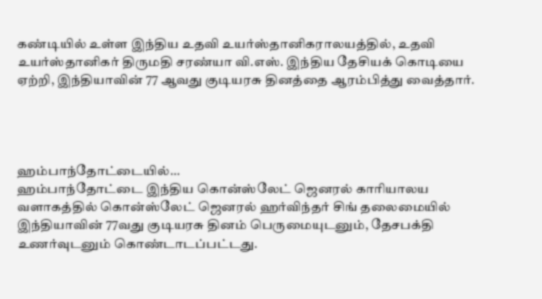கண்டியில் உள்ள இந்திய உதவி உயர்ஸ்தானிகராலயத்தில், உதவி உயர்ஸ்தானிகர் திருமதி சரண்யா வி.எஸ். இந்திய தேசியக் கொடியை ஏற்றி, இந்தியாவின் 77 ஆவது குடியரசு தினத்தை ஆரம்பித்து வைத்தார்.




ஹம்பாந்தோட்டையில்…
ஹம்பாந்தோட்டை இந்திய கொன்ஸ்லேட் ஜெனரல் காரியாலய வளாகத்தில் கொன்ஸ்லேட் ஜெனரல் ஹர்விந்தர் சிங் தலைமையில் இந்தியாவின் 77வது குடியரசு தினம் பெருமையுடனும், தேசபக்தி உணர்வுடனும் கொண்டாடப்பட்டது.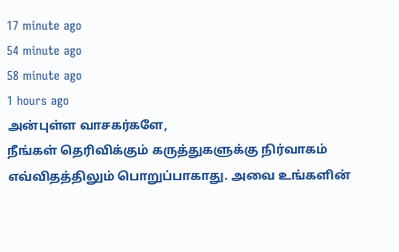17 minute ago
54 minute ago
58 minute ago
1 hours ago
அன்புள்ள வாசகர்களே,
நீங்கள் தெரிவிக்கும் கருத்துகளுக்கு நிர்வாகம் எவ்விதத்திலும் பொறுப்பாகாது. அவை உங்களின்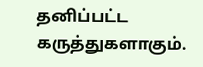தனிப்பட்ட கருத்துகளாகும்.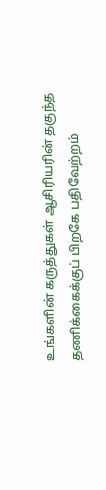உங்களின் கருத்துகள் ஆசிரியரின் தகுந்த தணிக்கைக்குப் பிறகே பதிவேற்றம்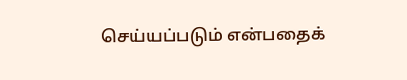செய்யப்படும் என்பதைக்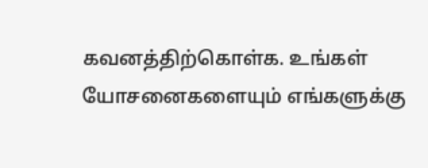கவனத்திற்கொள்க. உங்கள் யோசனைகளையும் எங்களுக்கு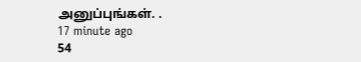அனுப்புங்கள். .
17 minute ago
54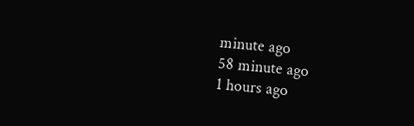minute ago
58 minute ago
1 hours ago